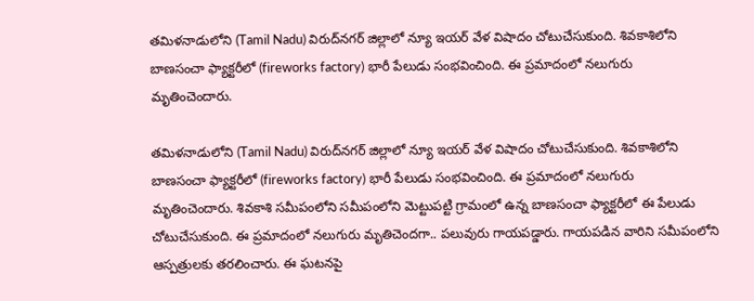తమిళనాడులోని (Tamil Nadu) విరుద్‌నగర్ జిల్లా‌లో న్యూ ఇయర్ వేళ విషాదం చోటుచేసుకుంది. శివకాశిలోని బాణసంచా ఫ్యాక్టరీలో (fireworks factory) భారీ పేలుడు సంభవించింది. ఈ ప్రమాదంలో నలుగురు మృతించెందారు.

తమిళనాడులోని (Tamil Nadu) విరుద్‌నగర్ జిల్లా‌లో న్యూ ఇయర్ వేళ విషాదం చోటుచేసుకుంది. శివకాశిలోని బాణసంచా ఫ్యాక్టరీలో (fireworks factory) భారీ పేలుడు సంభవించింది. ఈ ప్రమాదంలో నలుగురు మృతించెందారు. శివకాశి సమీపంలోని సమీపంలోని మెట్టుపట్టి గ్రామంలో ఉన్న బాణసంచా ఫ్యాక్టరీలో ఈ పేలుడు చోటుచేసుకుంది. ఈ ప్రమాదంలో నలుగురు మృతిచెందగా.. పలువురు గాయపడ్డారు. గాయపడిన వారిని సమీపంలోని ఆస్పత్రులకు తరలించారు. ఈ ఘటనపై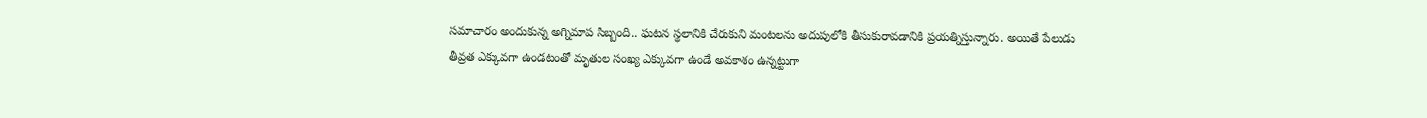సమాచారం అందుకున్న అగ్నిమాప సిబ్బంది.. ఘటన స్థలానికి చేరుకుని మంటలను అదుపులోకి తీసుకురావడానికి ప్రయత్నిస్తున్నారు. అయితే పేలుడు తీవ్రత ఎక్కువగా ఉండటంతో మృతుల సంఖ్య ఎక్కువగా ఉండే అవకాశం ఉన్నట్టుగా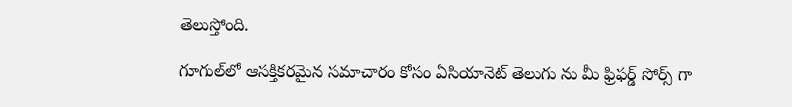తెలుస్తోంది.

గూగుల్‌లో ఆసక్తికరమైన సమాచారం కోసం ఏసియానెట్ తెలుగు ను మీ ఫ్రిఫర్డ్ సోర్స్ గా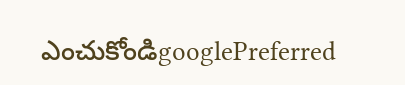ఎంచుకోండిgooglePreferred